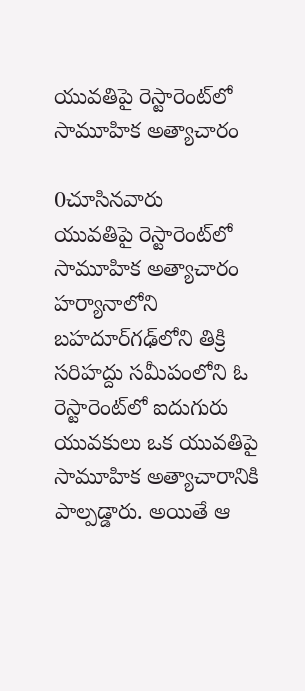యువతిపై రెస్టారెంట్‌లో సామూహిక అత్యాచారం

0చూసినవారు
యువతిపై రెస్టారెంట్‌లో సామూహిక అత్యాచారం
హర్యానాలోని బహదూర్‌గఢ్‌లోని తిక్రి సరిహద్దు సమీపంలోని ఓ రెస్టారెంట్‌లో ఐదుగురు యువకులు ఒక యువతిపై సామూహిక అత్యాచారానికి పాల్పడ్డారు. అయితే ఆ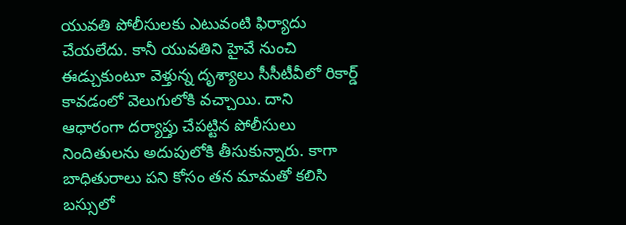యువతి పోలీసులకు ఎటువంటి ఫిర్యాదు చేయలేదు. కానీ యువతిని హైవే నుంచి ఈడ్చుకుంటూ వెళ్తున్న దృశ్యాలు సీసీటీవీలో రికార్డ్ కావడంలో వెలుగులోకి వచ్చాయి. దాని ఆధారంగా దర్యాప్తు చేపట్టిన పోలీసులు నిందితులను అదుపులోకి తీసుకున్నారు. కాగా బాధితురాలు పని కోసం తన మామతో కలిసి బస్సులో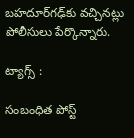బహదూర్‌గఢ్‌కు వచ్చినట్లు పోలీసులు పేర్కొన్నారు.

ట్యాగ్స్ :

సంబంధిత పోస్ట్